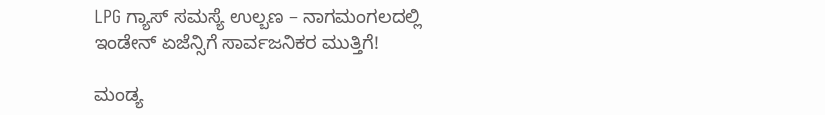LPG ಗ್ಯಾಸ್ ಸಮಸ್ಯೆ ಉಲ್ಬಣ – ನಾಗಮಂಗಲದಲ್ಲಿ ಇಂಡೇನ್ ಏಜೆನ್ಸಿಗೆ ಸಾರ್ವಜನಿಕರ ಮುತ್ತಿಗೆ!

ಮಂಡ್ಯ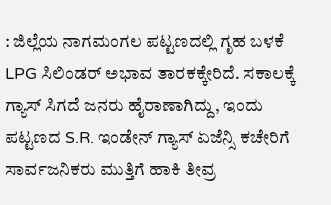: ಜಿಲ್ಲೆಯ ನಾಗಮಂಗಲ ಪಟ್ಟಣದಲ್ಲಿ ಗೃಹ ಬಳಕೆ LPG ಸಿಲಿಂಡರ್ ಅಭಾವ ತಾರಕಕ್ಕೇರಿದೆ. ಸಕಾಲಕ್ಕೆ ಗ್ಯಾಸ್ ಸಿಗದೆ ಜನರು ಹೈರಾಣಾಗಿದ್ದು, ಇಂದು ಪಟ್ಟಣದ S.R. ಇಂಡೇನ್ ಗ್ಯಾಸ್ ಏಜೆನ್ಸಿ ಕಚೇರಿಗೆ ಸಾರ್ವಜನಿಕರು ಮುತ್ತಿಗೆ ಹಾಕಿ ತೀವ್ರ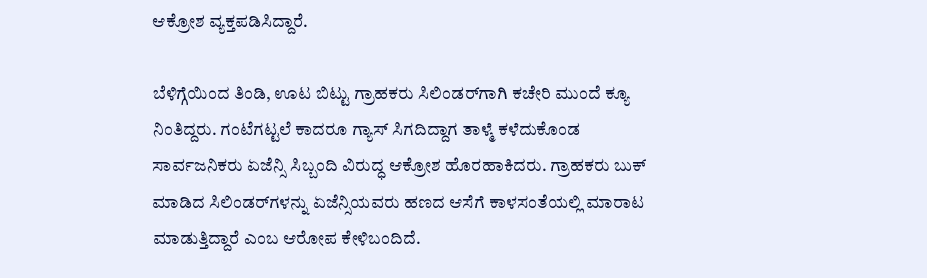ಆಕ್ರೋಶ ವ್ಯಕ್ತಪಡಿಸಿದ್ದಾರೆ.

ಬೆಳಿಗ್ಗೆಯಿಂದ ತಿಂಡಿ, ಊಟ ಬಿಟ್ಟು ಗ್ರಾಹಕರು ಸಿಲಿಂಡರ್‌ಗಾಗಿ ಕಚೇರಿ ಮುಂದೆ ಕ್ಯೂ ನಿಂತಿದ್ದರು. ಗಂಟೆಗಟ್ಟಲೆ ಕಾದರೂ ಗ್ಯಾಸ್ ಸಿಗದಿದ್ದಾಗ ತಾಳ್ಮೆ ಕಳೆದುಕೊಂಡ ಸಾರ್ವಜನಿಕರು ಏಜೆನ್ಸಿ ಸಿಬ್ಬಂದಿ ವಿರುದ್ಧ ಆಕ್ರೋಶ ಹೊರಹಾಕಿದರು. ಗ್ರಾಹಕರು ಬುಕ್ ಮಾಡಿದ ಸಿಲಿಂಡರ್‌ಗಳನ್ನು ಏಜೆನ್ಸಿಯವರು ಹಣದ ಆಸೆಗೆ ಕಾಳಸಂತೆಯಲ್ಲಿ ಮಾರಾಟ ಮಾಡುತ್ತಿದ್ದಾರೆ ಎಂಬ ಆರೋಪ ಕೇಳಿಬಂದಿದೆ.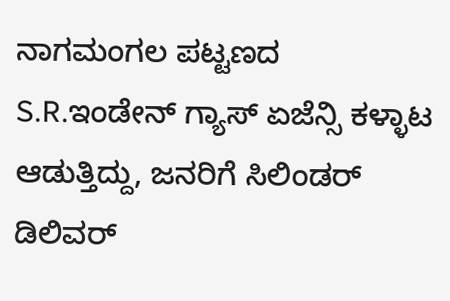ನಾಗಮಂಗಲ ಪಟ್ಟಣದ S.R.ಇಂಡೇನ್ ಗ್ಯಾಸ್ ಏಜೆನ್ಸಿ ಕಳ್ಳಾಟ ಆಡುತ್ತಿದ್ದು, ಜನರಿಗೆ ಸಿಲಿಂಡರ್ ಡಿಲಿವರ್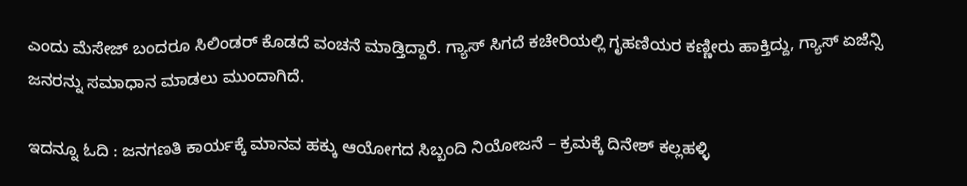ಎಂದು ಮೆಸೇಜ್ ಬಂದರೂ ಸಿಲಿಂಡರ್ ಕೊಡದೆ ವಂಚನೆ ಮಾಡ್ತಿದ್ದಾರೆ. ಗ್ಯಾಸ್ ಸಿಗದೆ ಕಚೇರಿಯಲ್ಲಿ ಗೃಹಣಿಯರ ಕಣ್ಣೀರು ಹಾಕ್ತಿದ್ದು, ಗ್ಯಾಸ್ ಏಜೆನ್ಸಿ ಜನರನ್ನು ಸಮಾಧಾನ ಮಾಡಲು ಮುಂದಾಗಿದೆ.

ಇದನ್ನೂ ಓದಿ : ಜನಗಣತಿ ಕಾರ್ಯಕ್ಕೆ ಮಾನವ ಹಕ್ಕು ಆಯೋಗದ ಸಿಬ್ಬಂದಿ ನಿಯೋಜನೆ – ಕ್ರಮಕ್ಕೆ ದಿನೇಶ್ ಕಲ್ಲಹಳ್ಳಿ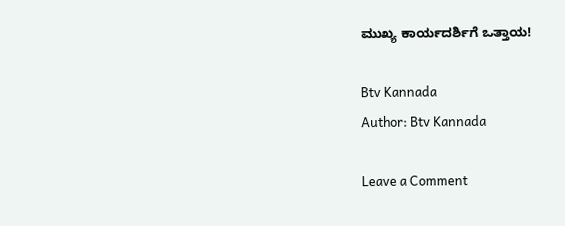ಮುಖ್ಯ ಕಾರ್ಯದರ್ಶಿಗೆ ಒತ್ತಾಯ!

Btv Kannada
Author: Btv Kannada

Leave a Comment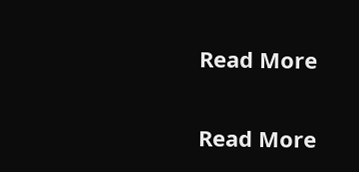Read More

Read More